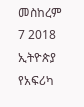መስከረም 7 2018
ኢትዮጵያ የአፍሪካ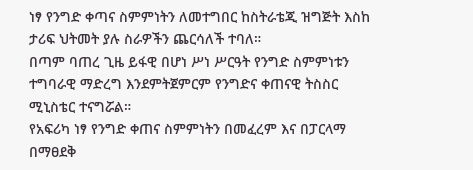ነፃ የንግድ ቀጣና ስምምነትን ለመተግበር ከስትራቴጂ ዝግጅት እስከ ታሪፍ ህትመት ያሉ ስራዎችን ጨርሳለች ተባለ።
በጣም ባጠረ ጊዜ ይፋዊ በሆነ ሥነ ሥርዓት የንግድ ስምምነቱን ተግባራዊ ማድረግ እንደምትጀምርም የንግድና ቀጠናዊ ትስስር ሚኒስቴር ተናግሯል።
የአፍሪካ ነፃ የንግድ ቀጠና ስምምነትን በመፈረም እና በፓርላማ በማፀደቅ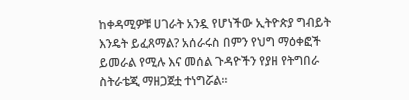ከቀዳሚዎቹ ሀገራት አንዷ የሆነችው ኢትዮጵያ ግብይት እንዴት ይፈጸማል? አሰራሩስ በምን የህግ ማዕቀፎች ይመራል የሚሉ እና መሰል ጉዳዮችን የያዘ የትግበራ ስትራቴጂ ማዘጋጀቷ ተነግሯል።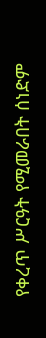የቀረጥ ሥርዓት የሚመራበት ሰነድም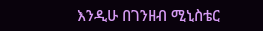እንዲሁ በገንዘብ ሚኒስቴር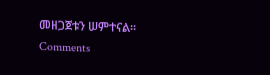መዘጋጀቱን ሠምተናል።
Comments